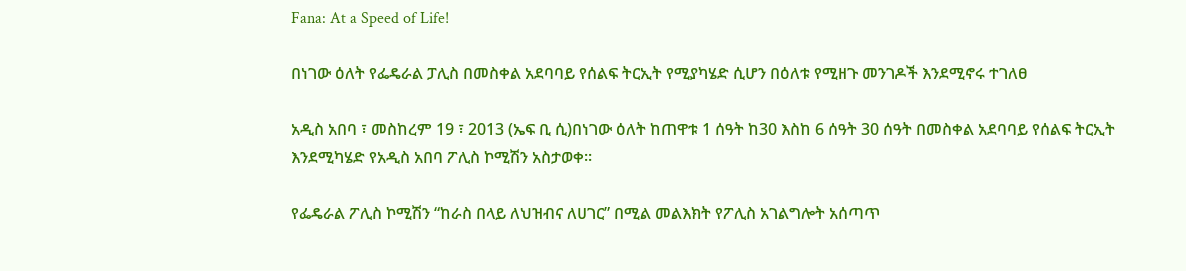Fana: At a Speed of Life!

በነገው ዕለት የፌዴራል ፓሊስ በመስቀል አደባባይ የሰልፍ ትርኢት የሚያካሄድ ሲሆን በዕለቱ የሚዘጉ መንገዶች እንደሚኖሩ ተገለፀ

አዲስ አበባ ፣ መስከረም 19 ፣ 2013 (ኤፍ ቢ ሲ)በነገው ዕለት ከጠዋቱ 1 ሰዓት ከ30 እስከ 6 ሰዓት 30 ሰዓት በመስቀል አደባባይ የሰልፍ ትርኢት እንደሚካሄድ የአዲስ አበባ ፖሊስ ኮሚሽን አስታወቀ፡፡

የፌዴራል ፖሊስ ኮሚሽን “ከራስ በላይ ለህዝብና ለሀገር” በሚል መልእክት የፖሊስ አገልግሎት አሰጣጥ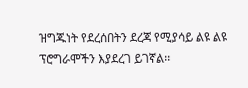ዝግጁነት የደረሰበትን ደረጃ የሚያሳይ ልዩ ልዩ ፕሮግራሞችን እያደረገ ይገኛል፡፡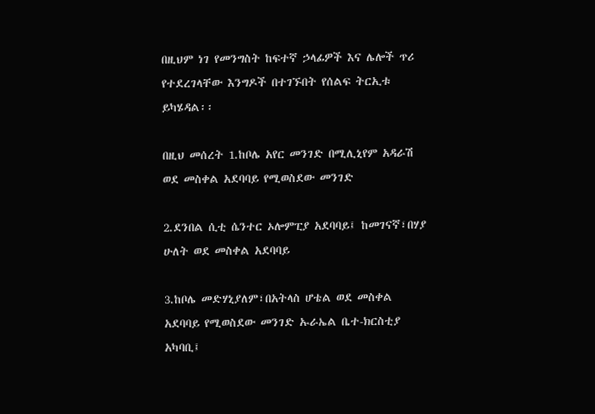በዚህም ነገ የመንግስት ከፍተኛ ኃላፊዎች እና ሌሎች ጥሪ የተደረገላቸው እንግዶች በተገኙበት የሰልፍ ትርኢቱ ይካሄዳል፡፡

በዚህ መሰረት 1.ከቦሌ አየር መንገድ በሚሊኒየም አዳራሽ ወደ መስቀል አደባባይ የሚወስደው መንገድ

2.ደንበል ሲቲ ሴንተር ኦሎምፒያ አደባባይ፤ ከመገናኛ፣በሃያ ሁለት ወደ መስቀል አደባባይ

3.ከቦሌ መድሃኒያለም፣በአትላስ ሆቴል ወደ መስቀል አደባባይ የሚወስደው መንገድ ኡራኤል ቤተ-ክርስቲያ አካባቢ፤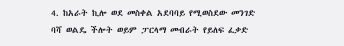4. ከአራት ኪሎ ወደ መስቀል አደባባይ የሚወስደው መንገድ ባሻ ወልዴ ችሎት ወይም ፓርላማ መብራት የይለፍ ፈቃድ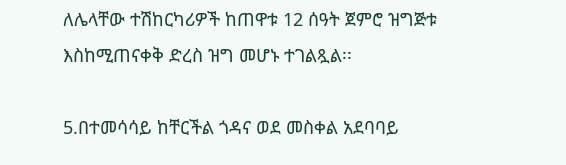ለሌላቸው ተሽከርካሪዎች ከጠዋቱ 12 ሰዓት ጀምሮ ዝግጅቱ እስከሚጠናቀቅ ድረስ ዝግ መሆኑ ተገልጿል፡፡

5.በተመሳሳይ ከቸርችል ጎዳና ወደ መስቀል አደባባይ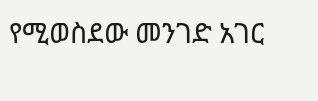የሚወስደው መንገድ አገር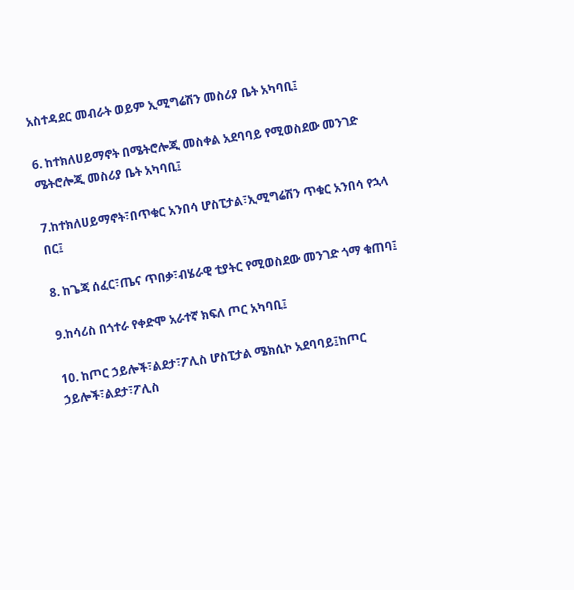አስተዳደር መብራት ወይም ኢሚግሬሽን መስሪያ ቤት አካባቢ፤

6. ከተክለሀይማኖት በሜትሮሎጂ መስቀል አደባባይ የሚወስደው መንገድ ሜትሮሎጂ መስሪያ ቤት አካባቢ፤

7.ከተክለሀይማኖት፣በጥቁር አንበሳ ሆስፒታል፣ኢሚግሬሽን ጥቁር አንበሳ የኋላ በር፤

8. ከጌጃ ሰፈር፣ጤና ጥበቃ፣ብሄራዊ ቲያትር የሚወስደው መንገድ ጎማ ቁጠባ፤

9.ከሳሪስ በጎተራ የቀድሞ አራተኛ ክፍለ ጦር አካባቢ፤

10. ከጦር ኃይሎች፣ልደታ፣ፖሊስ ሆስፒታል ሜክሲኮ አደባባይ፤ከጦር ኃይሎች፣ልደታ፣ፖሊስ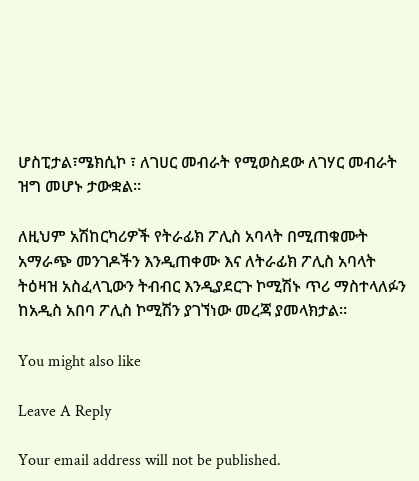ሆስፒታል፣ሜክሲኮ ፣ ለገሀር መብራት የሚወስደው ለገሃር መብራት ዝግ መሆኑ ታውቋል፡፡

ለዚህም አሽከርካሪዎች የትራፊክ ፖሊስ አባላት በሚጠቁሙት አማራጭ መንገዶችን እንዲጠቀሙ እና ለትራፊክ ፖሊስ አባላት ትዕዛዝ አስፈላጊውን ትብብር እንዲያደርጉ ኮሚሽኑ ጥሪ ማስተላለፉን ከአዲስ አበባ ፖሊስ ኮሚሽን ያገኘነው መረጃ ያመላክታል፡፡

You might also like

Leave A Reply

Your email address will not be published.